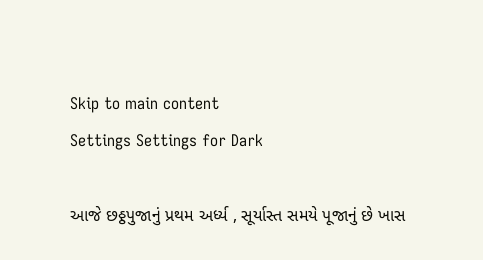Skip to main content
Settings Settings for Dark

આજે છઠ્ઠપુજાનું પ્રથમ અર્ધ્ય , સૂર્યાસ્ત સમયે પૂજાનું છે ખાસ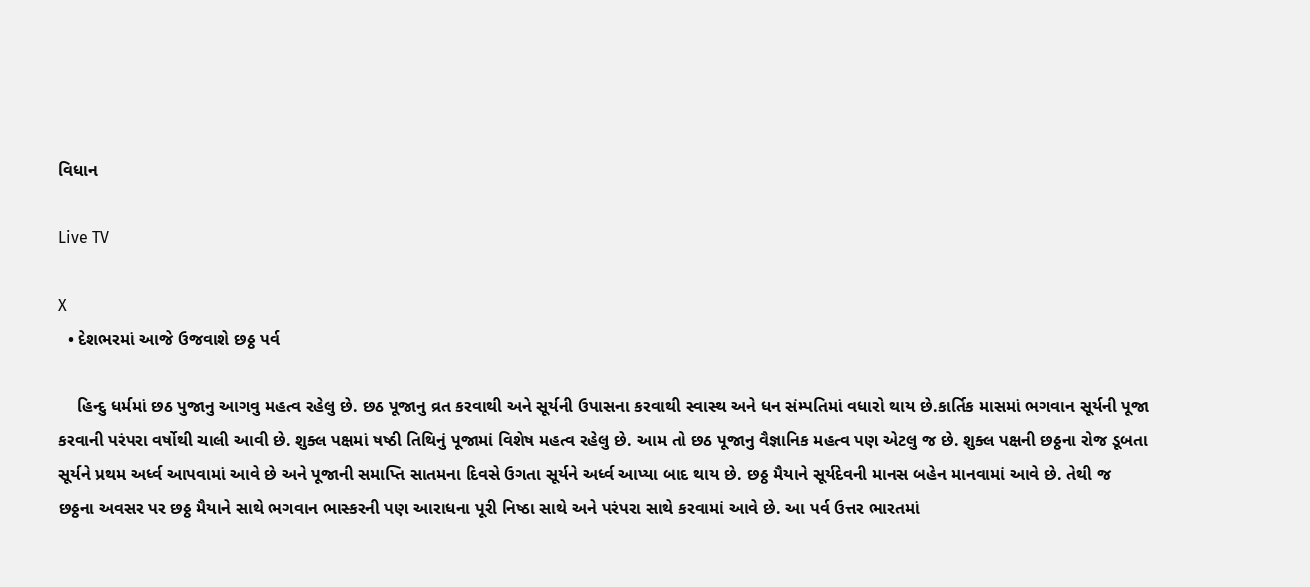વિધાન

Live TV

X
  • દેશભરમાં આજે ઉજવાશે છઠ્ઠ પર્વ

    હિન્દુ ધર્મમાં છઠ પુજાનુ આગવુ મહત્વ રહેલુ છે. છઠ પૂજાનુ વ્રત કરવાથી અને સૂર્યની ઉપાસના કરવાથી સ્વાસ્થ અને ધન સંમ્પતિમાં વધારો થાય છે.કાર્તિક માસમાં ભગવાન સૂર્યની પૂજા કરવાની પરંપરા વર્ષોથી ચાલી આવી છે. શુક્લ પક્ષમાં ષષ્ઠી તિથિનું પૂજામાં વિશેષ મહત્વ રહેલુ છે. આમ તો છઠ પૂજાનુ વૈજ્ઞાનિક મહત્વ પણ એટલુ જ છે. શુક્લ પક્ષની છઠ્ઠના રોજ ડૂબતા સૂર્યને પ્રથમ અર્ધ્વ આપવામાં આવે છે અને પૂજાની સમાપ્તિ સાતમના દિવસે ઉગતા સૂર્યને અર્ધ્વ આપ્યા બાદ થાય છે. છઠ્ઠ મૈયાને સૂર્યદેવની માનસ બહેન માનવામાં આવે છે. તેથી જ છઠ્ઠના અવસર પર છઠ્ઠ મૈયાને સાથે ભગવાન ભાસ્કરની પણ આરાધના પૂરી નિષ્ઠા સાથે અને પરંપરા સાથે કરવામાં આવે છે. આ પર્વ ઉત્તર ભારતમાં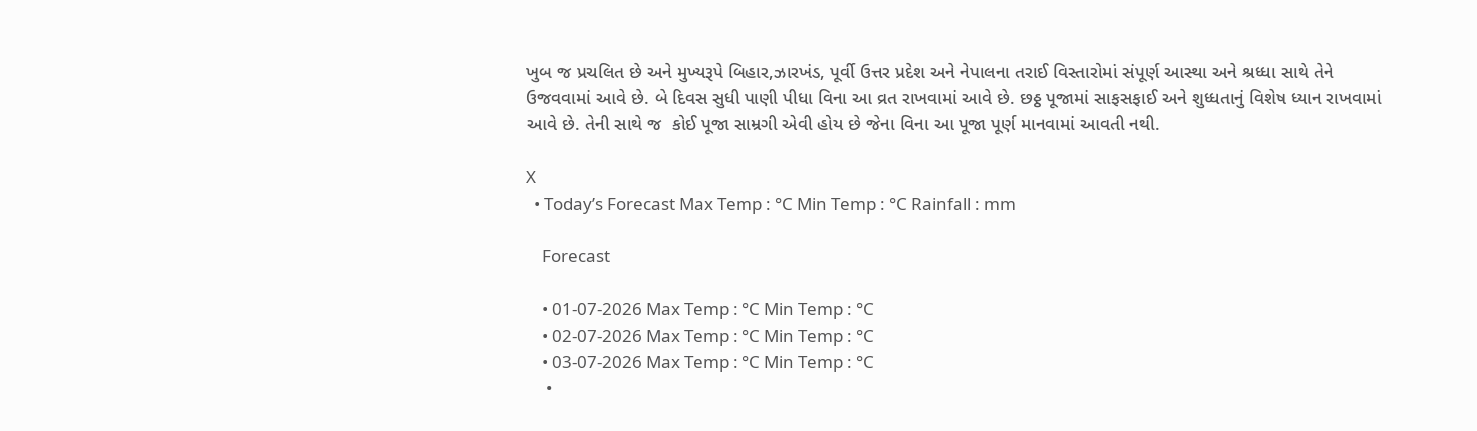ખુબ જ પ્રચલિત છે અને મુખ્યરૂપે બિહાર,ઝારખંડ, પૂર્વી ઉત્તર પ્રદેશ અને નેપાલના તરાઈ વિસ્તારોમાં સંપૂર્ણ આસ્થા અને શ્રધ્ધા સાથે તેને ઉજવવામાં આવે છે. બે દિવસ સુધી પાણી પીધા વિના આ વ્રત રાખવામાં આવે છે. છઠ્ઠ પૂજામાં સાફસફાઈ અને શુધ્ધતાનું વિશેષ ધ્યાન રાખવામાં આવે છે. તેની સાથે જ  કોઈ પૂજા સામ્રગી એવી હોય છે જેના વિના આ પૂજા પૂર્ણ માનવામાં આવતી નથી.

X
  • Today’s Forecast Max Temp : °C Min Temp : °C Rainfall : mm

    Forecast

    • 01-07-2026 Max Temp : °C Min Temp : °C
    • 02-07-2026 Max Temp : °C Min Temp : °C
    • 03-07-2026 Max Temp : °C Min Temp : °C
    •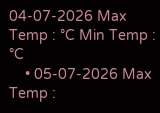04-07-2026 Max Temp : °C Min Temp : °C
    • 05-07-2026 Max Temp :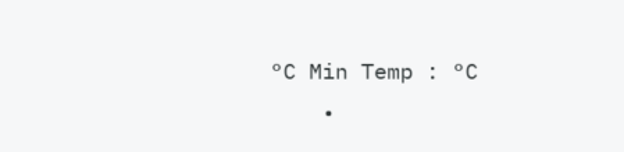°C Min Temp : °C
    •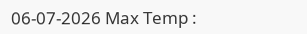06-07-2026 Max Temp :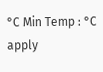°C Min Temp : °C
apply